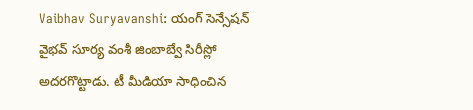Vaibhav Suryavanshi: యంగ్ సెన్సేషన్ వైభవ్ సూర్య వంశీ జింబాబ్వే సిరీస్లో అదరగొట్టాడు. టీ మీడియా సాధించిన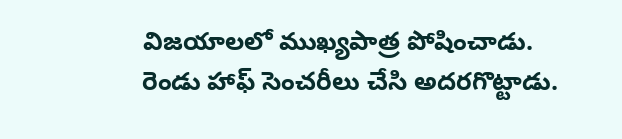విజయాలలో ముఖ్యపాత్ర పోషించాడు. రెండు హాఫ్ సెంచరీలు చేసి అదరగొట్టాడు.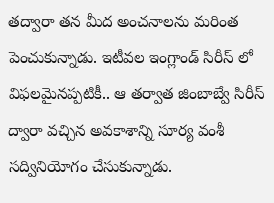తద్వారా తన మీద అంచనాలను మరింత పెంచుకున్నాడు. ఇటీవల ఇంగ్లాండ్ సిరీస్ లో విఫలమైనప్పటికీ.. ఆ తర్వాత జింబాబ్వే సిరీస్ ద్వారా వచ్చిన అవకాశాన్ని సూర్య వంశీ సద్వినియోగం చేసుకున్నాడు.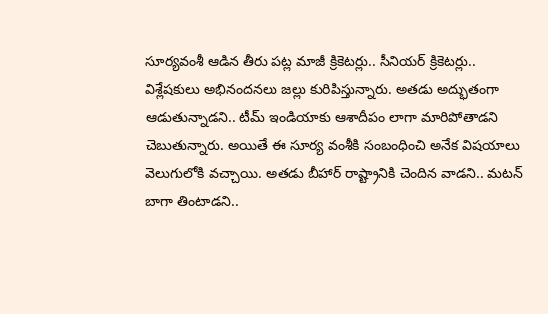సూర్యవంశీ ఆడిన తీరు పట్ల మాజీ క్రికెటర్లు.. సీనియర్ క్రికెటర్లు.. విశ్లేషకులు అభినందనలు జల్లు కురిపిస్తున్నారు. అతడు అద్భుతంగా ఆడుతున్నాడని.. టీమ్ ఇండియాకు ఆశాదీపం లాగా మారిపోతాడని చెబుతున్నారు. అయితే ఈ సూర్య వంశీకి సంబంధించి అనేక విషయాలు వెలుగులోకి వచ్చాయి. అతడు బీహార్ రాష్ట్రానికి చెందిన వాడని.. మటన్ బాగా తింటాడని..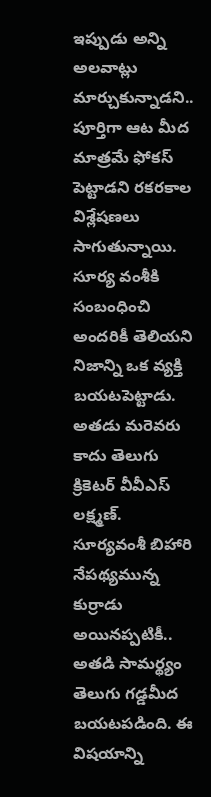ఇప్పుడు అన్ని అలవాట్లు మార్చుకున్నాడని.. పూర్తిగా ఆట మీద మాత్రమే ఫోకస్ పెట్టాడని రకరకాల విశ్లేషణలు సాగుతున్నాయి.
సూర్య వంశీకి సంబంధించి అందరికీ తెలియని నిజాన్ని ఒక వ్యక్తి బయటపెట్టాడు. అతడు మరెవరు కాదు తెలుగు క్రికెటర్ వీవీఎస్ లక్ష్మణ్. సూర్యవంశీ బిహారి నేపథ్యమున్న కుర్రాడు అయినప్పటికీ.. అతడి సామర్థ్యం తెలుగు గడ్డమీద బయటపడింది. ఈ విషయాన్ని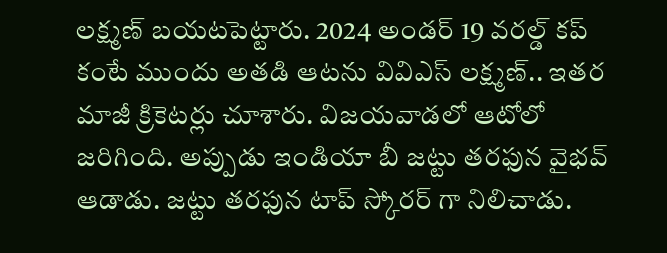లక్ష్మణ్ బయటపెట్టారు. 2024 అండర్ 19 వరల్డ్ కప్ కంటే ముందు అతడి ఆటను వివిఎస్ లక్ష్మణ్.. ఇతర మాజీ క్రికెటర్లు చూశారు. విజయవాడలో ఆటోలో జరిగింది. అప్పుడు ఇండియా బీ జట్టు తరఫున వైభవ్ ఆడాడు. జట్టు తరఫున టాప్ స్కోరర్ గా నిలిచాడు.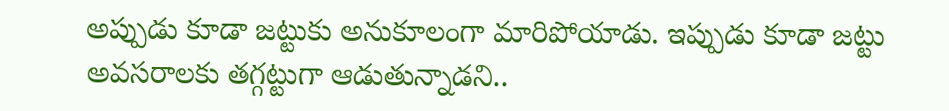అప్పుడు కూడా జట్టుకు అనుకూలంగా మారిపోయాడు. ఇప్పుడు కూడా జట్టు అవసరాలకు తగ్గట్టుగా ఆడుతున్నాడని..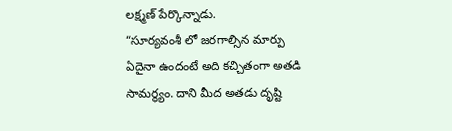లక్ష్మణ్ పేర్కొన్నాడు.
“సూర్యవంశీ లో జరగాల్సిన మార్పు ఏదైనా ఉందంటే అది కచ్చితంగా అతడి సామర్థ్యం. దాని మీద అతడు దృష్టి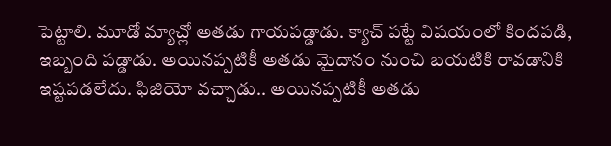పెట్టాలి. మూడో మ్యాచ్లో అతడు గాయపడ్డాడు. క్యాచ్ పట్టే విషయంలో కిందపడి, ఇబ్బంది పడ్డాడు. అయినప్పటికీ అతడు మైదానం నుంచి బయటికి రావడానికి ఇష్టపడలేదు. ఫిజియో వచ్చాడు.. అయినప్పటికీ అతడు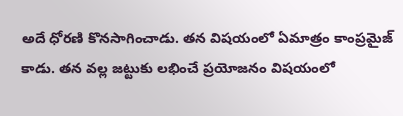అదే ధోరణి కొనసాగించాడు. తన విషయంలో ఏమాత్రం కాంప్రమైజ్ కాడు. తన వల్ల జట్టుకు లభించే ప్రయోజనం విషయంలో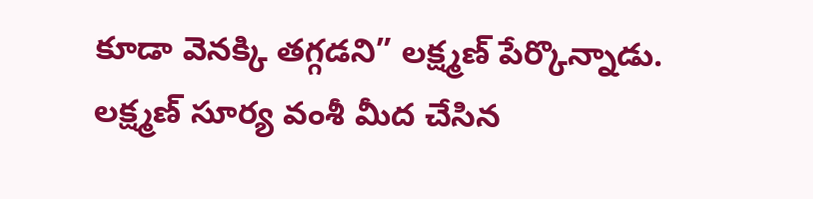కూడా వెనక్కి తగ్గడని” లక్ష్మణ్ పేర్కొన్నాడు. లక్ష్మణ్ సూర్య వంశీ మీద చేసిన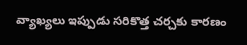వ్యాఖ్యలు ఇప్పుడు సరికొత్త చర్చకు కారణం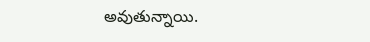అవుతున్నాయి.